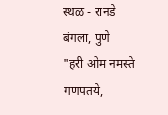स्थळ - रानडे बंगला, पुणे
"हरी ओम नमस्ते गणपतये,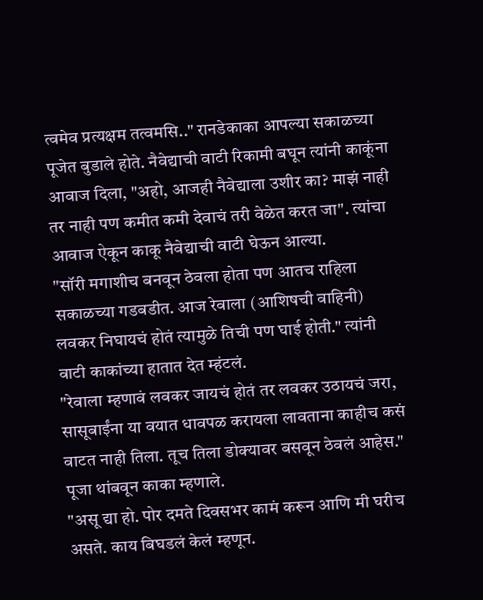त्वमेव प्रत्यक्षम तत्वमसि.." रानडेकाका आपल्या सकाळच्या पूजेत बुडाले होते. नैवेद्याची वाटी रिकामी बघून त्यांनी काकूंना आवाज दिला, "अहो, आजही नैवेद्याला उशीर का? माझं नाही तर नाही पण कमीत कमी देवाचं तरी वेळेत करत जा". त्यांचा आवाज ऐकून काकू नैवेद्याची वाटी घेऊन आल्या.
"सॉरी मगाशीच बनवून ठेवला होता पण आतच राहिला सकाळच्या गडबडीत. आज रेवाला (आशिषची वाहिनी) लवकर निघायचं होतं त्यामुळे तिची पण घाई होती." त्यांनी वाटी काकांच्या हातात देत म्हंटलं.
"रेवाला म्हणावं लवकर जायचं होतं तर लवकर उठायचं जरा, सासूबाईंना या वयात धावपळ करायला लावताना काहीच कसं वाटत नाही तिला. तूच तिला डोक्यावर बसवून ठेवलं आहेस." पूजा थांबवून काका म्हणाले.
"असू द्या हो. पोर दमते दिवसभर कामं करून आणि मी घरीच असते. काय बिघडलं केलं म्हणून.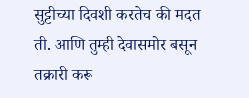सुट्टीच्या दिवशी करतेच की मदत ती. आणि तुम्ही देवासमोर बसून तक्रारी करू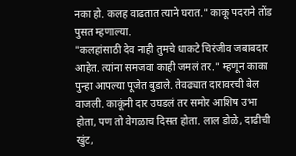नका हो. कलह वाढतात त्याने घरात." काकू पदराने तोंड पुसत म्हणाल्या.
"कलहांसाठी देव नाही तुमचे धाकटे चिरंजीव जबाबदार आहेत. त्यांना समजवा काही जमलं तर." म्हणून काका पुन्हा आपल्या पूजेत बुडाले. तेवढ्यात दारावरची बेल वाजली. काकूंनी दार उघडलं तर समोर आशिष उभा होता, पण तो वेगळाच दिसत होता. लाल डोळे, दाढीची खुंट,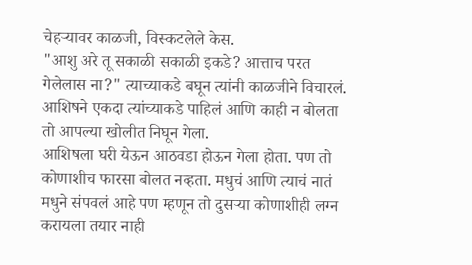चेहऱ्यावर काळजी, विस्कटलेले केस.
"आशु अरे तू सकाळी सकाळी इकडे? आत्ताच परत गेलेलास ना?" त्याच्याकडे बघून त्यांनी काळजीने विचारलं. आशिषने एकदा त्यांच्याकडे पाहिलं आणि काही न बोलता तो आपल्या खोलीत निघून गेला.
आशिषला घरी येऊन आठवडा होऊन गेला होता. पण तो कोणाशीच फारसा बोलत नव्हता. मधुचं आणि त्याचं नातं मधुने संपवलं आहे पण म्हणून तो दुसऱ्या कोणाशीही लग्न करायला तयार नाही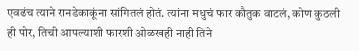एवढंच त्याने रानडेकाकूंना सांगितलं होतं. त्यांना मधुचं फार कौतुक वाटलं, कोण कुठली ही पोर, तिची आपल्याशी फारशी ओळखही नाही तिने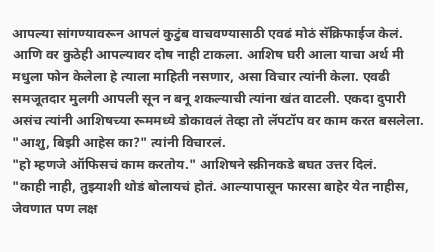आपल्या सांगण्यावरून आपलं कुटुंब वाचवण्यासाठी एवढं मोठं सॅक्रिफाईज केलं. आणि वर कुठेही आपल्यावर दोष नाही टाकला. आशिष घरी आला याचा अर्थ मी मधुला फोन केलेला हे त्याला माहिती नसणार, असा विचार त्यांनी केला. एवढी समजूतदार मुलगी आपली सून न बनू शकल्याची त्यांना खंत वाटली. एकदा दुपारी असंच त्यांनी आशिषच्या रूममध्ये डोकावलं तेव्हा तो लॅपटॉप वर काम करत बसलेला.
"आशु, बिझी आहेस का?" त्यांनी विचारलं.
"हो म्हणजे ऑफिसचं काम करतोय." आशिषने स्क्रीनकडे बघत उत्तर दिलं.
"काही नाही, तुझ्याशी थोडं बोलायचं होतं. आल्यापासून फारसा बाहेर येत नाहीस, जेवणात पण लक्ष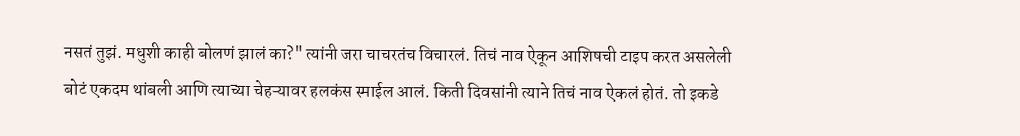नसतं तुझं. मधुशी काही बोलणं झालं का?" त्यांनी जरा चाचरतंच विचारलं. तिचं नाव ऐकून आशिषची टाइप करत असलेली बोटं एकदम थांबली आणि त्याच्या चेहऱ्यावर हलकंस स्माईल आलं. किती दिवसांनी त्याने तिचं नाव ऐकलं होतं. तो इकडे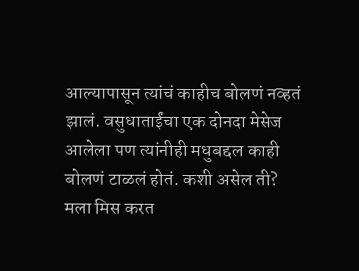आल्यापासून त्यांचं काहीच बोलणं नव्हतं झालं. वसुधाताईंचा एक दोनदा मेसेज आलेला पण त्यांनीही मधुबद्दल काही बोलणं टाळलं होतं. कशी असेल ती? मला मिस करत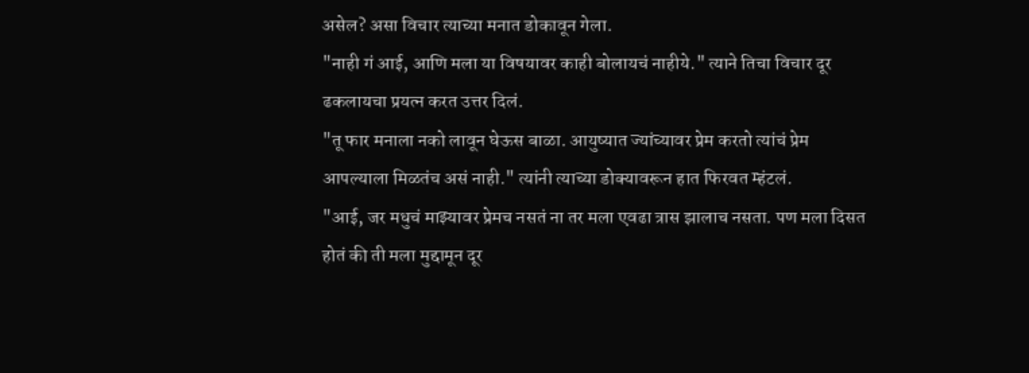असेल? असा विचार त्याच्या मनात डोकावून गेला.
"नाही गं आई, आणि मला या विषयावर काही बोलायचं नाहीये." त्याने तिचा विचार दूर ढकलायचा प्रयत्न करत उत्तर दिलं.
"तू फार मनाला नको लावून घेऊस बाळा. आयुष्यात ज्यांच्यावर प्रेम करतो त्यांचं प्रेम आपल्याला मिळतंच असं नाही." त्यांनी त्याच्या डोक्यावरून हात फिरवत म्हंटलं.
"आई, जर मधुचं माझ्यावर प्रेमच नसतं ना तर मला एवढा त्रास झालाच नसता. पण मला दिसत होतं की ती मला मुद्दामून दूर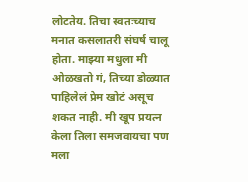लोटतेय. तिचा स्वतःच्याच मनात कसलातरी संघर्ष चालू होता. माझ्या मधुला मी ओळखतो गं, तिच्या डोळ्यात पाहिलेलं प्रेम खोटं असूच शकत नाही. मी खूप प्रयत्न केला तिला समजवायचा पण मला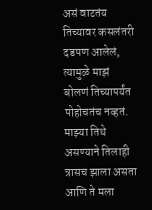असं वाटतंय तिच्यावर कसलंतरी दडपण आलेलं, त्यामुळे माझं बोलणं तिच्यापर्यंत पोहोचतंच नव्हतं. माझ्या तिथे असण्याने तिलाही त्रासच झाला असता आणि ते मला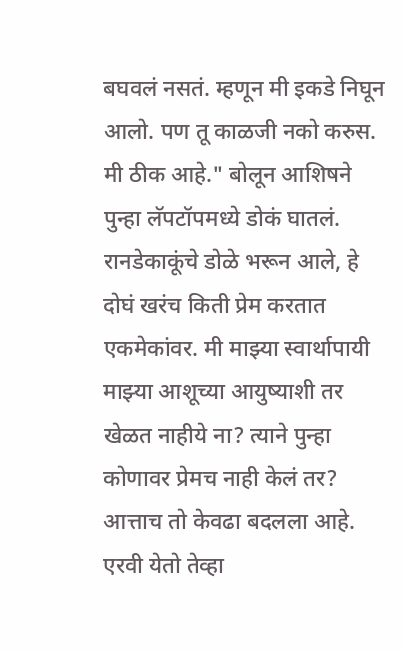बघवलं नसतं. म्हणून मी इकडे निघून आलो. पण तू काळजी नको करुस. मी ठीक आहे." बोलून आशिषने पुन्हा लॅपटॉपमध्ये डोकं घातलं.
रानडेकाकूंचे डोळे भरून आले, हे दोघं खरंच किती प्रेम करतात एकमेकांवर. मी माझ्या स्वार्थापायी माझ्या आशूच्या आयुष्याशी तर खेळत नाहीये ना? त्याने पुन्हा कोणावर प्रेमच नाही केलं तर? आत्ताच तो केवढा बदलला आहे. एरवी येतो तेव्हा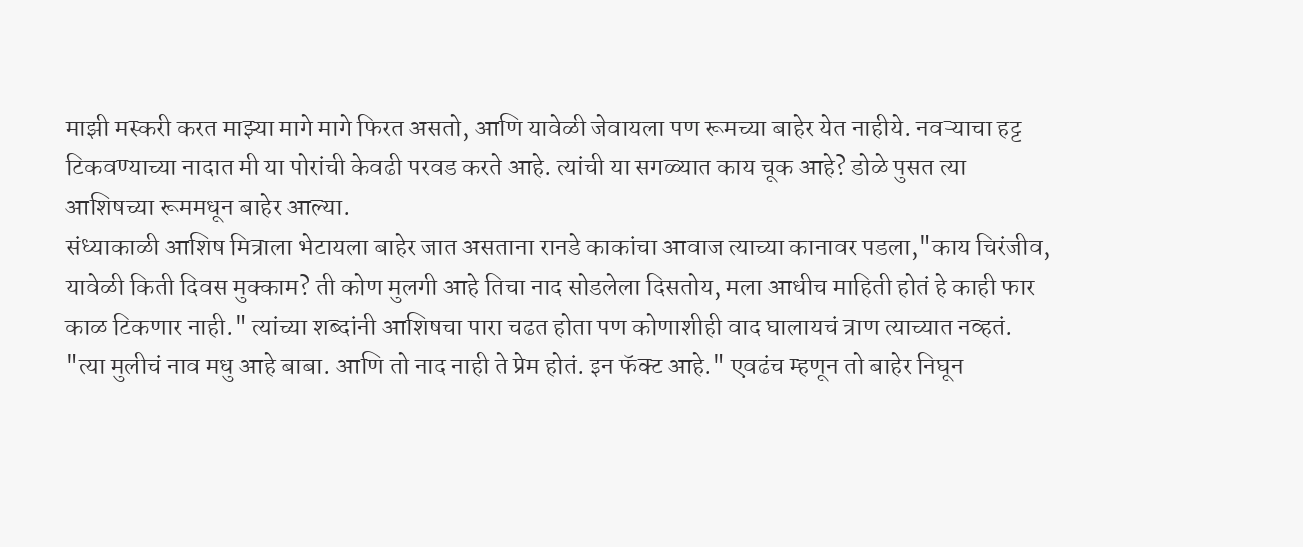माझी मस्करी करत माझ्या मागे मागे फिरत असतो, आणि यावेळी जेवायला पण रूमच्या बाहेर येत नाहीये. नवऱ्याचा हट्ट टिकवण्याच्या नादात मी या पोरांची केवढी परवड करते आहे. त्यांची या सगळ्यात काय चूक आहे? डोळे पुसत त्या आशिषच्या रूममधून बाहेर आल्या.
संध्याकाळी आशिष मित्राला भेटायला बाहेर जात असताना रानडे काकांचा आवाज त्याच्या कानावर पडला,"काय चिरंजीव, यावेळी किती दिवस मुक्काम? ती कोण मुलगी आहे तिचा नाद सोडलेला दिसतोय, मला आधीच माहिती होतं हे काही फार काळ टिकणार नाही." त्यांच्या शब्दांनी आशिषचा पारा चढत होता पण कोणाशीही वाद घालायचं त्राण त्याच्यात नव्हतं.
"त्या मुलीचं नाव मधु आहे बाबा. आणि तो नाद नाही ते प्रेम होतं. इन फॅक्ट आहे." एवढंच म्हणून तो बाहेर निघून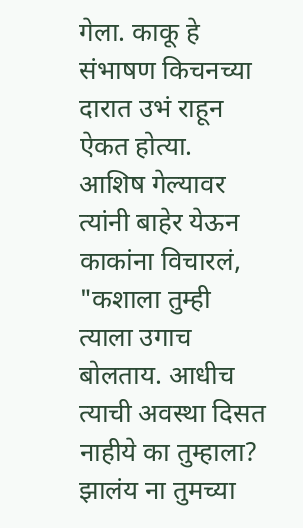गेला. काकू हे संभाषण किचनच्या दारात उभं राहून ऐकत होत्या.
आशिष गेल्यावर त्यांनी बाहेर येऊन काकांना विचारलं, "कशाला तुम्ही त्याला उगाच बोलताय. आधीच त्याची अवस्था दिसत नाहीये का तुम्हाला? झालंय ना तुमच्या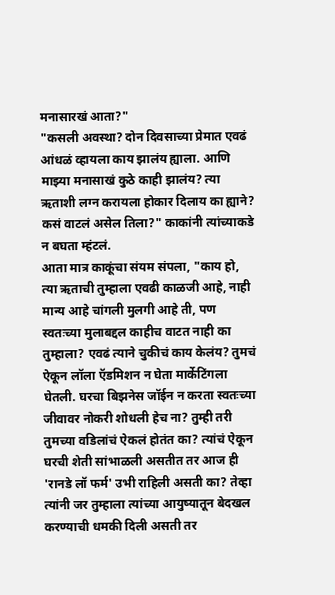मनासारखं आता?"
"कसली अवस्था? दोन दिवसाच्या प्रेमात एवढं आंधळं व्हायला काय झालंय ह्याला. आणि माझ्या मनासाखं कुठे काही झालंय? त्या ऋताशी लग्न करायला होकार दिलाय का ह्याने? कसं वाटलं असेल तिला?" काकांनी त्यांच्याकडे न बघता म्हंटलं.
आता मात्र काकूंचा संयम संपला, "काय हो, त्या ऋताची तुम्हाला एवढी काळजी आहे, नाही मान्य आहे चांगली मुलगी आहे ती, पण स्वतःच्या मुलाबद्दल काहीच वाटत नाही का तुम्हाला? एवढं त्याने चुकीचं काय केलंय? तुमचं ऐकून लॉला ऍडमिशन न घेता मार्केटिंगला घेतली. घरचा बिझनेस जॉईन न करता स्वतःच्या जीवावर नोकरी शोधली हेच ना? तुम्ही तरी तुमच्या वडिलांचं ऐकलं होतंत का? त्यांचं ऐकून घरची शेती सांभाळली असतीत तर आज ही 'रानडे लॉ फर्म' उभी राहिली असती का? तेव्हा त्यांनी जर तुम्हाला त्यांच्या आयुष्यातून बेदखल करण्याची धमकी दिली असती तर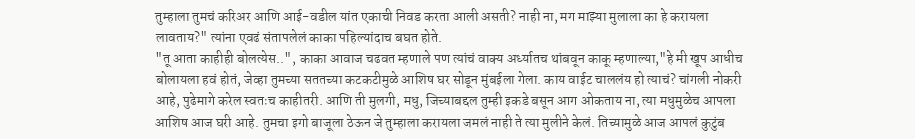तुम्हाला तुमचं करिअर आणि आई-वडील यांत एकाची निवड करता आली असती? नाही ना, मग माझ्या मुलाला का हे करायला लावताय?" त्यांना एवढं संतापलेलं काका पहिल्यांदाच बघत होते.
"तू आता काहीही बोलत्येस..", काका आवाज चढवत म्हणाले पण त्यांचं वाक्य अर्ध्यातच थांबवून काकू म्हणाल्या,"हे मी खूप आधीच बोलायला हवं होतं, जेव्हा तुमच्या सततच्या कटकटीमुळे आशिष घर सोडून मुंबईला गेला. काय वाईट चाललंय हो त्याचं? चांगली नोकरी आहे, पुढेमागे करेल स्वतःच काहीतरी. आणि ती मुलगी, मधु, जिच्याबद्दल तुम्ही इकडे बसून आग ओकताय ना, त्या मधुमुळेच आपला आशिष आज घरी आहे. तुमचा इगो बाजूला ठेऊन जे तुम्हाला करायला जमलं नाही ते त्या मुलीने केलं. तिच्यामुळे आज आपलं कुटुंब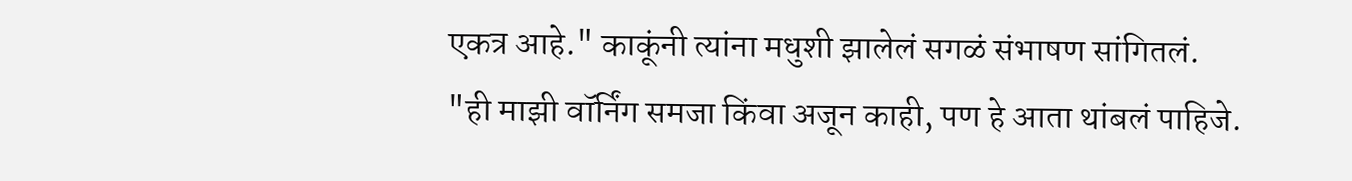एकत्र आहे." काकूंनी त्यांना मधुशी झालेलं सगळं संभाषण सांगितलं.
"ही माझी वॉर्निंग समजा किंवा अजून काही, पण हे आता थांबलं पाहिजे.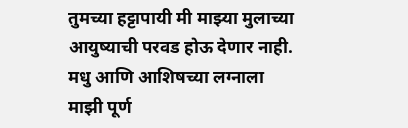तुमच्या हट्टापायी मी माझ्या मुलाच्या आयुष्याची परवड होऊ देणार नाही. मधु आणि आशिषच्या लग्नाला माझी पूर्ण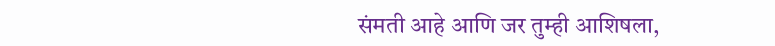संमती आहे आणि जर तुम्ही आशिषला,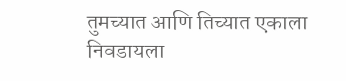तुमच्यात आणि तिच्यात एकाला निवडायला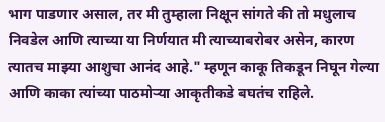भाग पाडणार असाल, तर मी तुम्हाला निक्षून सांगते की तो मधुलाच निवडेल आणि त्याच्या या निर्णयात मी त्याच्याबरोबर असेन, कारण त्यातच माझ्या आशुचा आनंद आहे." म्हणून काकू तिकडून निघून गेल्या आणि काका त्यांच्या पाठमोऱ्या आकृतीकडे बघतंच राहिले.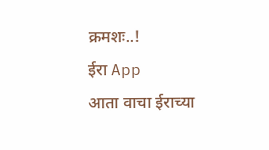क्रमशः..!
ईरा App
आता वाचा ईराच्या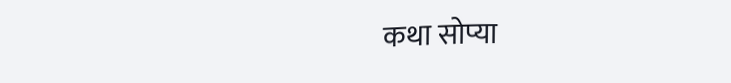कथा सोप्या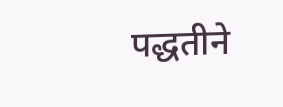पद्धतीने